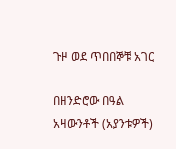ጉዞ ወደ ጥበበኞቹ አገር

በዘንድሮው በዓል አዛውንቶች (አያንቱዎች)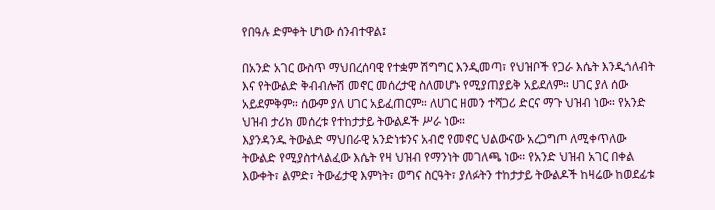የበዓሉ ድምቀት ሆነው ሰንብተዋል፤

በአንድ አገር ውስጥ ማህበረሰባዊ የተቋም ሽግግር እንዲመጣ፣ የህዝቦች የጋራ እሴት እንዲጎለብት እና የትውልድ ቅብብሎሽ መኖር መሰረታዊ ስለመሆኑ የሚያጠያይቅ አይደለም። ሀገር ያለ ሰው አይደምቅም። ሰውም ያለ ሀገር አይፈጠርም። ለሀገር ዘመን ተሻጋሪ ድርና ማጉ ህዝብ ነው። የአንድ ህዝብ ታሪክ መሰረቱ የተከታታይ ትውልዶች ሥራ ነው።
እያንዳንዱ ትውልድ ማህበራዊ አንድነቱንና አብሮ የመኖር ህልውናው አረጋግጦ ለሚቀጥለው ትውልድ የሚያስተላልፈው እሴት የዛ ህዝብ የማንነት መገለጫ ነው። የአንድ ህዝብ አገር በቀል እውቀት፣ ልምድ፣ ትውፊታዊ እምነት፣ ወግና ስርዓት፣ ያለፉትን ተከታታይ ትውልዶች ከዛሬው ከወደፊቱ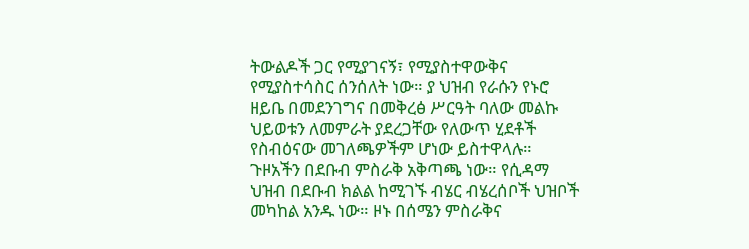ትውልዶች ጋር የሚያገናኝ፣ የሚያስተዋውቅና የሚያስተሳስር ሰንሰለት ነው። ያ ህዝብ የራሱን የኑሮ ዘይቤ በመደንገግና በመቅረፅ ሥርዓት ባለው መልኩ ህይወቱን ለመምራት ያደረጋቸው የለውጥ ሂደቶች የስብዕናው መገለጫዎችም ሆነው ይስተዋላሉ።
ጉዞአችን በደቡብ ምስራቅ አቅጣጫ ነው። የሲዳማ ህዝብ በደቡብ ክልል ከሚገኙ ብሄር ብሄረሰቦች ህዝቦች መካከል አንዱ ነው። ዞኑ በሰሜን ምስራቅና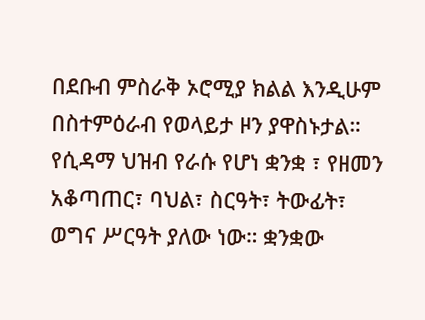በደቡብ ምስራቅ ኦሮሚያ ክልል እንዲሁም በስተምዕራብ የወላይታ ዞን ያዋስኑታል። የሲዳማ ህዝብ የራሱ የሆነ ቋንቋ ፣ የዘመን አቆጣጠር፣ ባህል፣ ስርዓት፣ ትውፊት፣ ወግና ሥርዓት ያለው ነው። ቋንቋው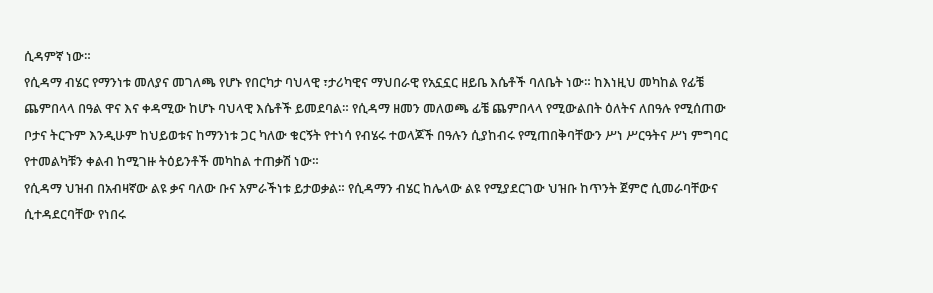ሲዳምኛ ነው።
የሲዳማ ብሄር የማንነቱ መለያና መገለጫ የሆኑ የበርካታ ባህላዊ ፣ታሪካዊና ማህበራዊ የአኗኗር ዘይቤ እሴቶች ባለቤት ነው። ከእነዚህ መካከል የፊቼ ጨምበላላ በዓል ዋና እና ቀዳሚው ከሆኑ ባህላዊ እሴቶች ይመደባል። የሲዳማ ዘመን መለወጫ ፊቼ ጨምበላላ የሚውልበት ዕለትና ለበዓሉ የሚሰጠው ቦታና ትርጉም እንዲሁም ከህይወቱና ከማንነቱ ጋር ካለው ቁርኝት የተነሳ የብሄሩ ተወላጆች በዓሉን ሲያከብሩ የሚጠበቅባቸውን ሥነ ሥርዓትና ሥነ ምግባር የተመልካቹን ቀልብ ከሚገዙ ትዕይንቶች መካከል ተጠቃሽ ነው።
የሲዳማ ህዝብ በአብዛኛው ልዩ ቃና ባለው ቡና አምራችነቱ ይታወቃል። የሲዳማን ብሄር ከሌላው ልዩ የሚያደርገው ህዝቡ ከጥንት ጀምሮ ሲመራባቸውና ሲተዳደርባቸው የነበሩ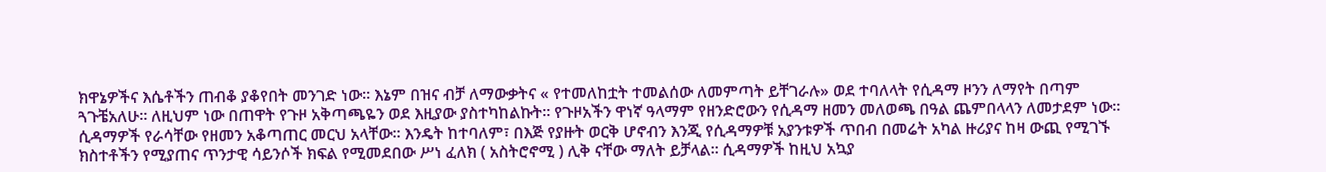ክዋኔዎችና እሴቶችን ጠብቆ ያቆየበት መንገድ ነው። እኔም በዝና ብቻ ለማውቃትና « የተመለከቷት ተመልሰው ለመምጣት ይቸገራሉ» ወደ ተባለላት የሲዳማ ዞንን ለማየት በጣም ጓጉቼአለሁ። ለዚህም ነው በጠዋት የጉዞ አቅጣጫዬን ወደ እዚያው ያስተካከልኩት። የጉዞአችን ዋነኛ ዓላማም የዘንድሮውን የሲዳማ ዘመን መለወጫ በዓል ጨምበላላን ለመታደም ነው።
ሲዳማዎች የራሳቸው የዘመን አቆጣጠር መርህ አላቸው። እንዴት ከተባለም፣ በእጅ የያዙት ወርቅ ሆኖብን እንጂ የሲዳማዎቹ አያንቱዎች ጥበብ በመሬት አካል ዙሪያና ከዛ ውጪ የሚገኙ ክስተቶችን የሚያጠና ጥንታዊ ሳይንሶች ክፍል የሚመደበው ሥነ ፈለክ ( አስትሮኖሚ ) ሊቅ ናቸው ማለት ይቻላል። ሲዳማዎች ከዚህ አኳያ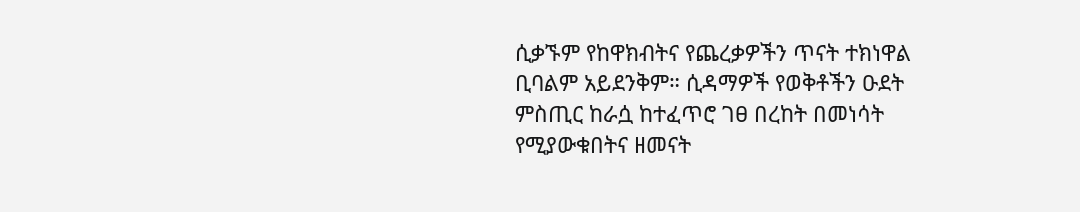ሲቃኙም የከዋክብትና የጨረቃዎችን ጥናት ተክነዋል ቢባልም አይደንቅም። ሲዳማዎች የወቅቶችን ዑደት ምስጢር ከራሷ ከተፈጥሮ ገፀ በረከት በመነሳት የሚያውቁበትና ዘመናት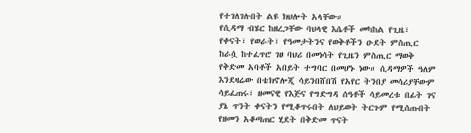የተገለገሉበት ልዩ ክህሎት አላቸው።
የሲዳማ ብሄር ከዘረጋቸው ባህላዊ እሴቶች መካከል የጊዜ፣ የቀናት፣ የወራት፣ የዓመታትንና የወቅቶችን ዑደት ምስጢር ከራሷ ከተፈጥሮ ገፀ ባህሪ በመነሳት የጊዜን ምስጢር ማወቅ የቅድመ አባቶች አበይት ተግባር በመሆኑ ነው። ሲዳማዎች ዓለም እንደዛሬው በቴክኖሎጂ ሳይንበሸበሽ የአየር ትንበያ መሳሪያቸውም ሳይፈጠሩ፣ ዘመናዊ የእጅና የግድግዳ ሰዓቶች ሳይመረቱ በፊት ገና ያኔ ጥንት ቀናትን የሚቆጥሩበት ለህይወት ትርጉም የሚሰጡበት የዘመን አቆጣጠር ሂደት በቅድመ ጥናት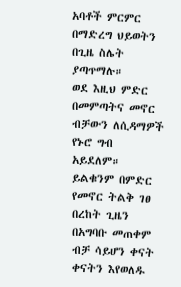አባቶች ምርምር በማድረግ ህይወትን በጊዜ ስሌት ያጣጥማሉ።
ወደ እዚህ ምድር በመምጣትና መኖር ብቻውን ለሲዳማዎች የኑሮ ግብ አይደለም። ይልቁንም በምድር የመኖር ትልቅ ገፀ በረከት ጊዜን በአግባቡ መጠቀም ብቻ ሳይሆን ቀናት ቀናትን እየወለዱ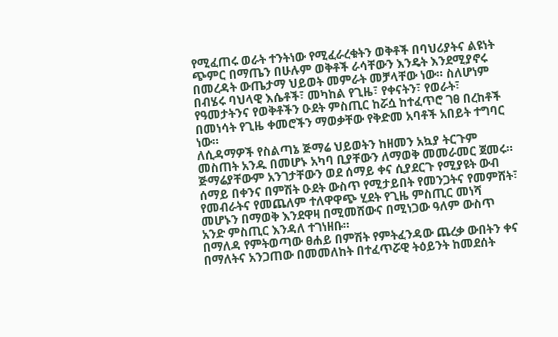የሚፈጠሩ ወራት ተንትነው የሚፈራረቁትን ወቅቶች በባህሪያትና ልዩነት ጭምር በማጤን በሁሉም ወቅቶች ራሳቸውን እንዴት እንደሚያኖሩ በመረዳት ውጤታማ ህይወት መምራት መቻላቸው ነው። ስለሆነም በብሄሩ ባህላዊ እሴቶች፣ መካከል የጊዜ፣ የቀናትን፣ የወራት፣ የዓመታትንና የወቅቶችን ዑደት ምስጢር ከሯሷ ከተፈጥሮ ገፀ በረከቶች በመነሳት የጊዜ ቀመሮችን ማወቃቸው የቅድመ አባቶች አበይት ተግባር ነው።
ለሲዳማዎች የስልጣኔ ጅማሬ ህይወትን ከዘመን አኳያ ትርጉም መስጠት አንዱ በመሆኑ አካባ ቢያቸውን ለማወቅ መመራመር ጀመሩ። ጅማሬያቸውም አንገታቸውን ወደ ሰማይ ቀና ሲያደርጉ የሚያዩት ውብ ሰማይ በቀንና በምሽት ዑደት ውስጥ የሚታይበት የመንጋትና የመምሸት፣ የመብራትና የመጨለም ተለዋዋጭ ሂደት የጊዜ ምስጢር መነሻ መሆኑን በማወቅ እንደዋዛ በሚመሸውና በሚነጋው ዓለም ውስጥ አንድ ምስጢር እንዳለ ተገነዘቡ።
በማለዳ የምትወጣው ፀሐይ በምሽት የምትፈንዳው ጨረቃ ውበትን ቀና በማለትና አንጋጠው በመመለከት በተፈጥሯዊ ትዕይንት ከመደሰት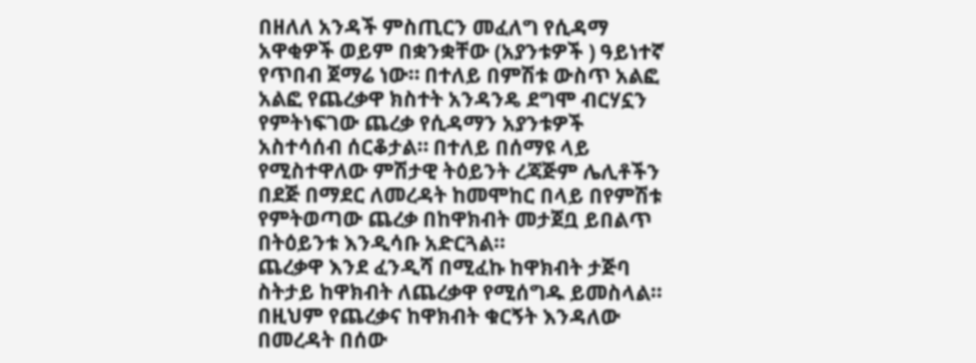በዘለለ አንዳች ምስጢርን መፈለግ የሲዳማ አዋቂዎች ወይም በቋንቋቸው (አያንቱዎች ) ዓይነተኛ የጥበብ ጀማሬ ነው። በተለይ በምሽቱ ውስጥ አልፎ አልፎ የጨረቃዋ ክስተት አንዳንዴ ደግሞ ብርሃኗን የምትነፍገው ጨረቃ የሲዳማን አያንቱዎች አስተሳሰብ ሰርቆታል። በተለይ በሰማዩ ላይ የሚስተዋለው ምሽታዊ ትዕይንት ረጃጅም ሌሊቶችን በደጅ በማደር ለመረዳት ከመሞከር በላይ በየምሽቱ የምትወጣው ጨረቃ በከዋክብት መታጀቧ ይበልጥ በትዕይንቱ እንዲሳቡ አድርጓል።
ጨረቃዋ እንደ ፈንዲሻ በሚፈኩ ከዋክብት ታጅባ ስትታይ ከዋክብት ለጨረቃዋ የሚሰግዱ ይመስላል። በዚህም የጨረቃና ከዋክብት ቁርኝት እንዳለው በመረዳት በሰው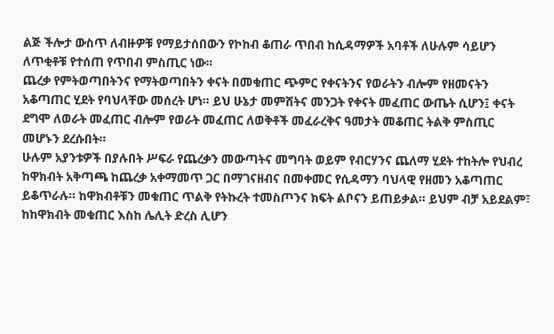ልጅ ችሎታ ውስጥ ለብዙዎቹ የማይታሰበውን የኮከብ ቆጠራ ጥበብ ከሲዳማዎች አባቶች ለሁሉም ሳይሆን ለጥቂቶቹ የተሰጠ የጥበብ ምስጢር ነው።
ጨረቃ የምትወጣበትንና የማትወጣበትን ቀናት በመቁጠር ጭምር የቀናትንና የወራትን ብሎም የዘመናትን አቆጣጠር ሂደት የባህላቸው መሰረት ሆነ። ይህ ሁኔታ መምሸትና መንጋት የቀናት መፈጠር ውጤት ሲሆን፤ ቀናት ደግሞ ለወራት መፈጠር ብሎም የወራት መፈጠር ለወቅቶች መፈራረቅና ዓመታት መቆጠር ትልቅ ምስጢር መሆኑን ደረሱበት።
ሁሉም አያንቱዎች በያሉበት ሥፍራ የጨረቃን መውጣትና መግባት ወይም የብርሃንና ጨለማ ሂደት ተከትሎ የህብረ ከዋክብት አቅጣጫ ከጨረቃ አቀማመጥ ጋር በማገናዘብና በመቀመር የሲዳማን ባህላዊ የዘመን አቆጣጠር ይቆጥራሉ። ከዋክብቶቹን መቁጠር ጥልቅ የትኩረት ተመስጦንና ክፍት ልቦናን ይጠይቃል። ይህም ብቻ አይደልም፣ ከከዋክብት መቁጠር እስከ ሌሊት ድረስ ሊሆን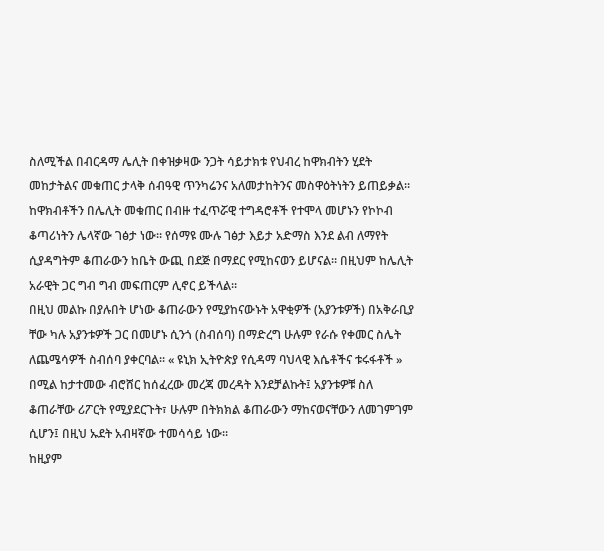ስለሚችል በብርዳማ ሌሊት በቀዝቃዛው ንጋት ሳይታክቱ የህብረ ከዋክብትን ሂደት መከታትልና መቁጠር ታላቅ ሰብዓዊ ጥንካሬንና አለመታከትንና መስዋዕትነትን ይጠይቃል።
ከዋክብቶችን በሌሊት መቁጠር በብዙ ተፈጥሯዊ ተግዳሮቶች የተሞላ መሆኑን የኮኮብ ቆጣሪነትን ሌላኛው ገፅታ ነው። የሰማዩ ሙሉ ገፅታ እይታ አድማስ እንደ ልብ ለማየት ሲያዳግትም ቆጠራውን ከቤት ውጪ በደጅ በማደር የሚከናወን ይሆናል። በዚህም ከሌሊት አራዊት ጋር ግብ ግብ መፍጠርም ሊኖር ይችላል።
በዚህ መልኩ በያሉበት ሆነው ቆጠራውን የሚያከናውኑት አዋቂዎች (አያንቱዎች) በአቅራቢያ ቸው ካሉ አያንቱዎች ጋር በመሆኑ ሲንጎ (ስብሰባ) በማድረግ ሁሉም የራሱ የቀመር ስሌት ለጨሜሳዎች ስብሰባ ያቀርባል። « ዩኒክ ኢትዮጵያ የሲዳማ ባህላዊ እሴቶችና ቱሩፋቶች » በሚል ከታተመው ብሮሸር ከሰፈረው መረጃ መረዳት እንደቻልኩት፤ አያንቱዎቹ ስለ ቆጠራቸው ሪፖርት የሚያደርጉት፣ ሁሉም በትክክል ቆጠራውን ማከናወናቸውን ለመገምገም ሲሆን፤ በዚህ ኡደት አብዛኛው ተመሳሳይ ነው።
ከዚያም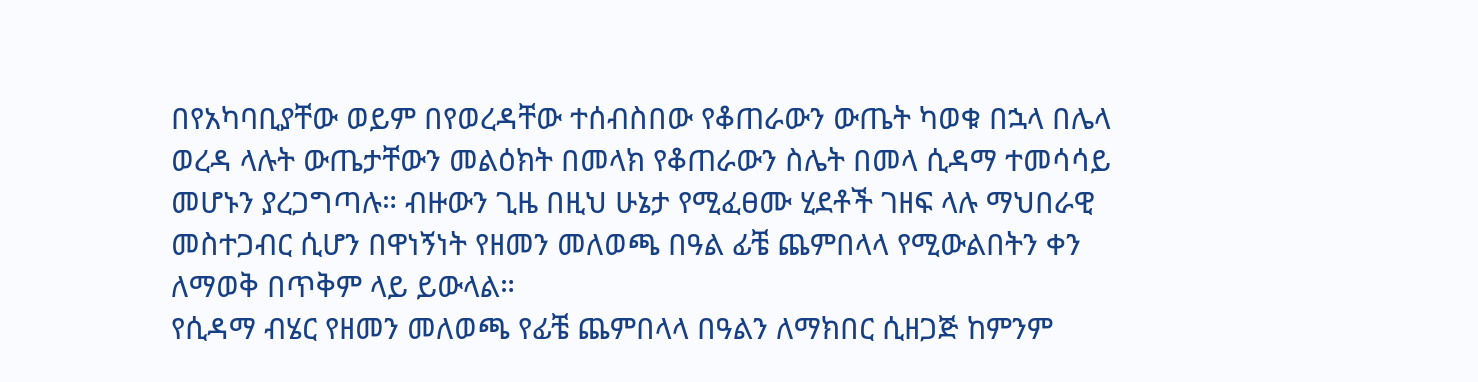በየአካባቢያቸው ወይም በየወረዳቸው ተሰብስበው የቆጠራውን ውጤት ካወቁ በኋላ በሌላ ወረዳ ላሉት ውጤታቸውን መልዕክት በመላክ የቆጠራውን ስሌት በመላ ሲዳማ ተመሳሳይ መሆኑን ያረጋግጣሉ። ብዙውን ጊዜ በዚህ ሁኔታ የሚፈፀሙ ሂደቶች ገዘፍ ላሉ ማህበራዊ መስተጋብር ሲሆን በዋነኝነት የዘመን መለወጫ በዓል ፊቼ ጨምበላላ የሚውልበትን ቀን ለማወቅ በጥቅም ላይ ይውላል።
የሲዳማ ብሄር የዘመን መለወጫ የፊቼ ጨምበላላ በዓልን ለማክበር ሲዘጋጅ ከምንም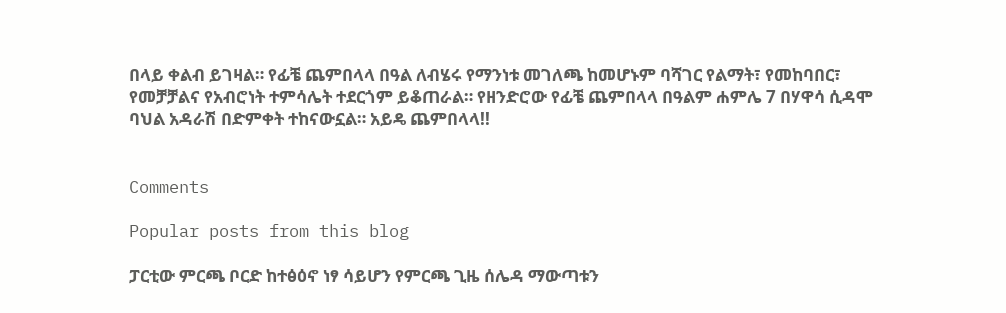በላይ ቀልብ ይገዛል። የፊቼ ጨምበላላ በዓል ለብሄሩ የማንነቱ መገለጫ ከመሆኑም ባሻገር የልማት፣ የመከባበር፣ የመቻቻልና የአብሮነት ተምሳሌት ተደርጎም ይቆጠራል። የዘንድሮው የፊቼ ጨምበላላ በዓልም ሐምሌ 7 በሃዋሳ ሲዳሞ ባህል አዳራሽ በድምቀት ተከናውኗል። አይዴ ጨምበላላ!!


Comments

Popular posts from this blog

ፓርቲው ምርጫ ቦርድ ከተፅዕኖ ነፃ ሳይሆን የምርጫ ጊዜ ሰሌዳ ማውጣቱን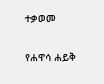ተቃወመ

የሐዋሳ ሐይቅ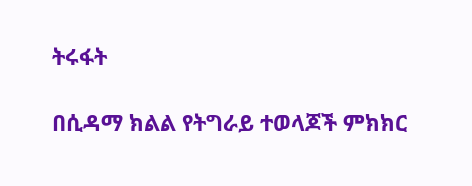ትሩፋት

በሲዳማ ክልል የትግራይ ተወላጆች ምክክር